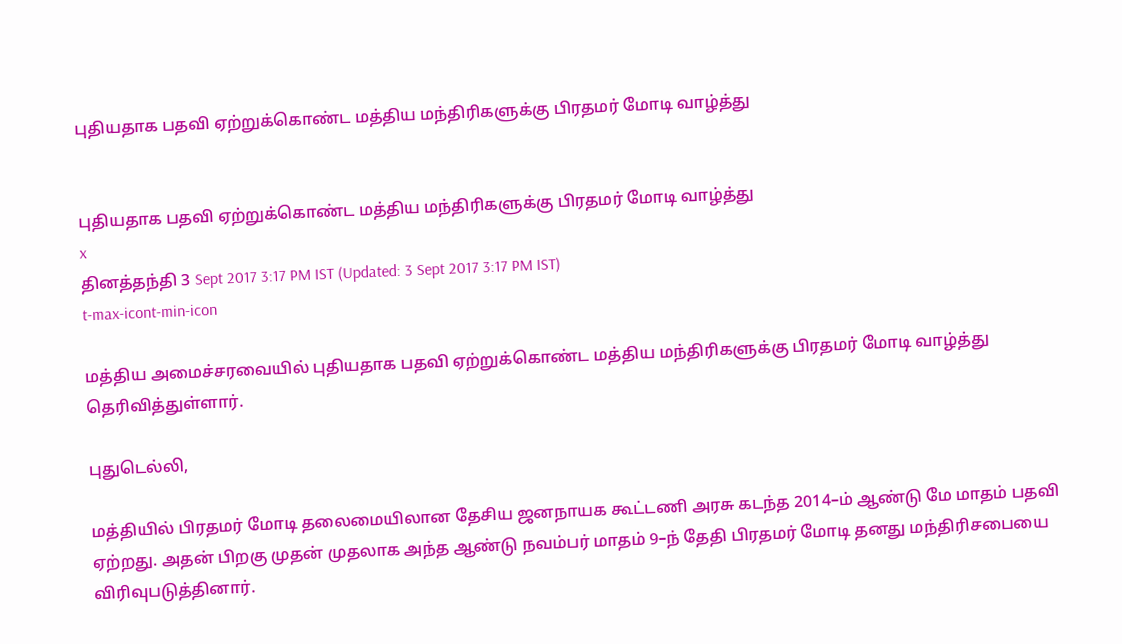புதியதாக பதவி ஏற்றுக்கொண்ட மத்திய மந்திரிகளுக்கு பிரதமர் மோடி வாழ்த்து


புதியதாக பதவி ஏற்றுக்கொண்ட மத்திய மந்திரிகளுக்கு பிரதமர் மோடி வாழ்த்து
x
தினத்தந்தி 3 Sept 2017 3:17 PM IST (Updated: 3 Sept 2017 3:17 PM IST)
t-max-icont-min-icon

மத்திய அமைச்சரவையில் புதியதாக பதவி ஏற்றுக்கொண்ட மத்திய மந்திரிகளுக்கு பிரதமர் மோடி வாழ்த்து தெரிவித்துள்ளார்.

புதுடெல்லி,

மத்தியில் பிரதமர் மோடி தலைமையிலான தேசிய ஜனநாயக கூட்டணி அரசு கடந்த 2014–ம் ஆண்டு மே மாதம் பதவி ஏற்றது. அதன் பிறகு முதன் முதலாக அந்த ஆண்டு நவம்பர் மாதம் 9–ந் தேதி பிரதமர் மோடி தனது மந்திரிசபையை விரிவுபடுத்தினார்.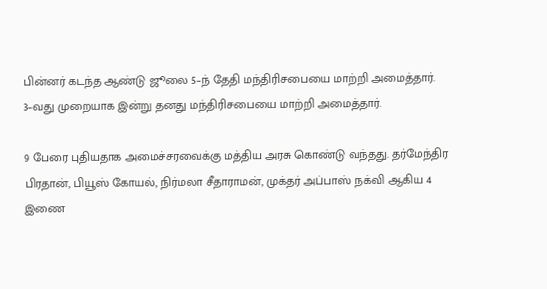பின்னர் கடந்த ஆண்டு ஜூலை 5–ந் தேதி மந்திரிசபையை மாற்றி அமைத்தார். 3–வது முறையாக இன்று தனது மந்திரிசபையை மாற்றி அமைத்தார்.

9 பேரை புதியதாக அமைச்சரவைக்கு மத்திய அரசு கொண்டு வந்தது. தர்மேந்திர பிரதான், பியூஸ் கோயல், நிர்மலா சீதாராமன், முக்தர் அப்பாஸ் நக்வி ஆகிய 4 இணை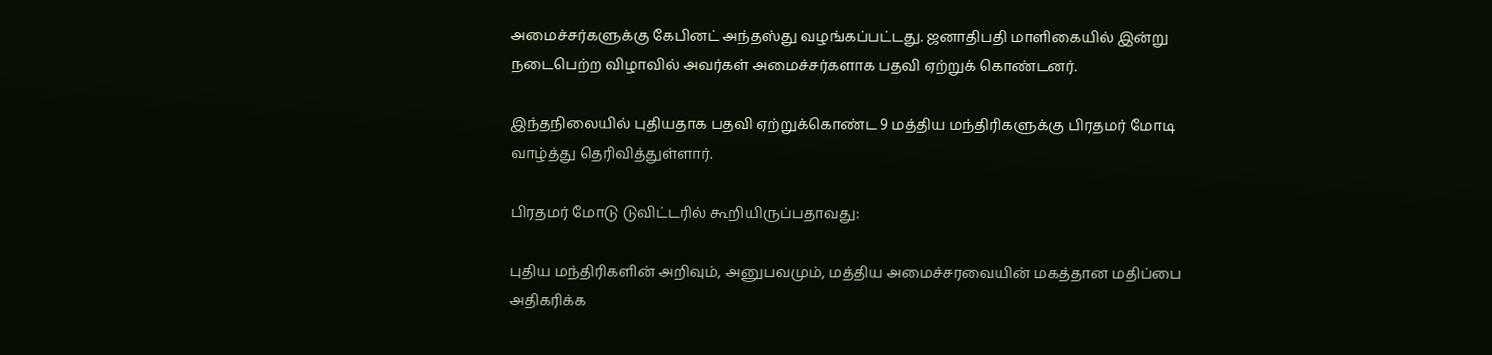அமைச்சர்களுக்கு கேபினட் அந்தஸ்து வழங்கப்பட்டது. ஜனாதிபதி மாளிகையில் இன்று நடைபெற்ற விழாவில் அவர்கள் அமைச்சர்களாக பதவி ஏற்றுக் கொண்டனர்.

இந்தநிலையில் புதியதாக பதவி ஏற்றுக்கொண்ட 9 மத்திய மந்திரிகளுக்கு பிரதமர் மோடி வாழ்த்து தெரிவித்துள்ளார்.

பிரதமர் மோடு டுவிட்டரில் கூறியிருப்பதாவது:

புதிய மந்திரிகளின் அறிவும், அனுபவமும், மத்திய அமைச்சரவையின் மகத்தான மதிப்பை அதிகரிக்க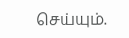செய்யும்.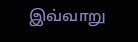இவ்வாறு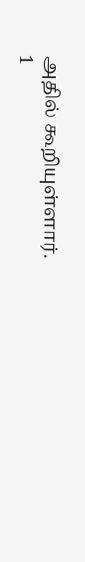அதில் கூறியுள்ளார்.
1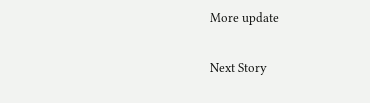More update

Next Story